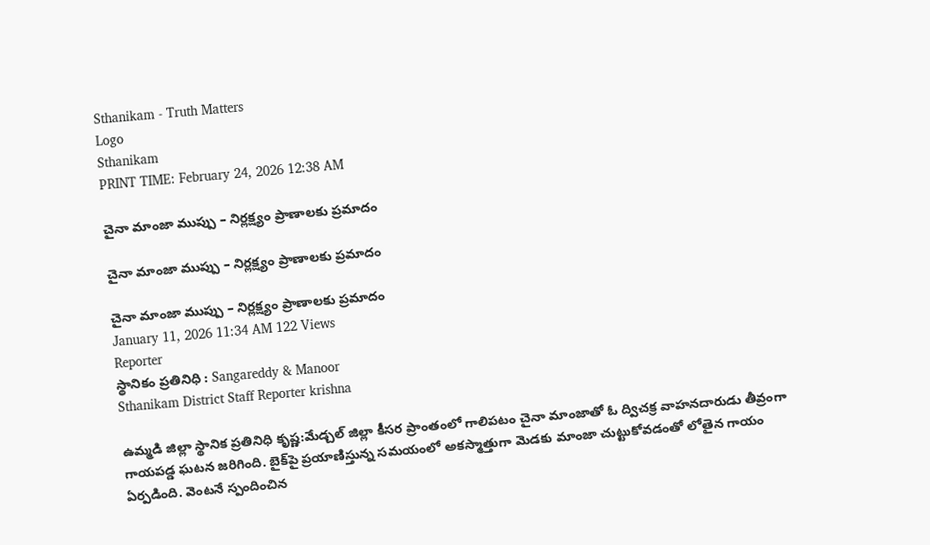Sthanikam - Truth Matters
Logo
Sthanikam
PRINT TIME: February 24, 2026 12:38 AM

చైనా మాంజా ముప్పు – నిర్లక్ష్యం ప్రాణాలకు ప్రమాదం

చైనా మాంజా ముప్పు – నిర్లక్ష్యం ప్రాణాలకు ప్రమాదం

చైనా మాంజా ముప్పు – నిర్లక్ష్యం ప్రాణాలకు ప్రమాదం
January 11, 2026 11:34 AM 122 Views
Reporter
స్థానికం ప్రతినిధి : Sangareddy & Manoor
Sthanikam District Staff Reporter krishna

ఉమ్మడి జిల్లా స్థానిక ప్రతినిధి కృష్ణ:మేడ్చల్ జిల్లా కీసర ప్రాంతంలో గాలిపటం చైనా మాంజాతో ఓ ద్విచక్ర వాహనదారుడు తీవ్రంగా గాయపడ్డ ఘటన జరిగింది. బైక్‌పై ప్రయాణిస్తున్న సమయంలో అకస్మాత్తుగా మెడకు మాంజా చుట్టుకోవడంతో లోతైన గాయం ఏర్పడింది. వెంటనే స్పందించిన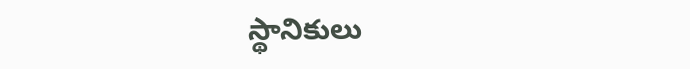స్థానికులు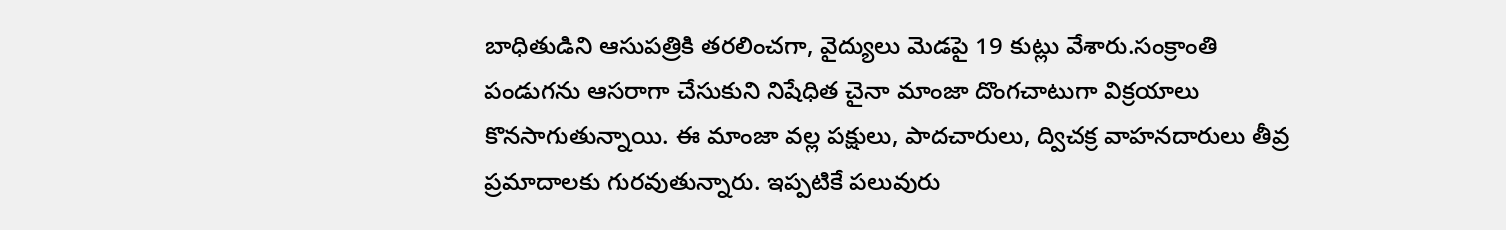బాధితుడిని ఆసుపత్రికి తరలించగా, వైద్యులు మెడపై 19 కుట్లు వేశారు.సంక్రాంతి పండుగను ఆసరాగా చేసుకుని నిషేధిత చైనా మాంజా దొంగచాటుగా విక్రయాలు కొనసాగుతున్నాయి. ఈ మాంజా వల్ల పక్షులు, పాదచారులు, ద్విచక్ర వాహనదారులు తీవ్ర ప్రమాదాలకు గురవుతున్నారు. ఇప్పటికే పలువురు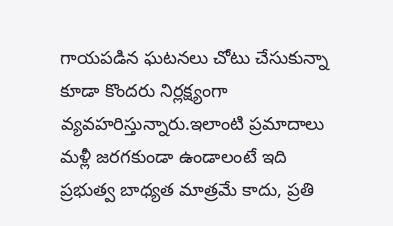గాయపడిన ఘటనలు చోటు చేసుకున్నా కూడా కొందరు నిర్లక్ష్యంగా వ్యవహరిస్తున్నారు.ఇలాంటి ప్రమాదాలు మళ్లీ జరగకుండా ఉండాలంటే ఇది ప్రభుత్వ బాధ్యత మాత్రమే కాదు, ప్రతి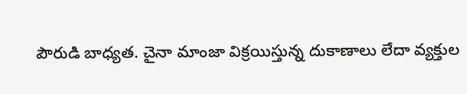పౌరుడి బాధ్యత. చైనా మాంజా విక్రయిస్తున్న దుకాణాలు లేదా వ్యక్తుల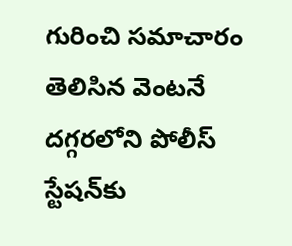గురించి సమాచారం తెలిసిన వెంటనే దగ్గరలోని పోలీస్ స్టేషన్‌కు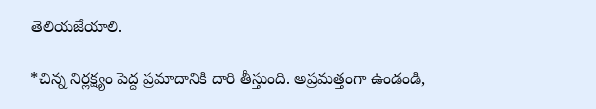తెలియజేయాలి.

*చిన్న నిర్లక్ష్యం పెద్ద ప్రమాదానికి దారి తీస్తుంది. అప్రమత్తంగా ఉండండి,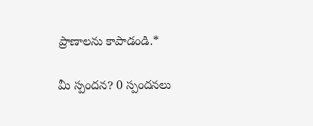ప్రాణాలను కాపాడండి.*

మీ స్పందన? 0 స్పందనలు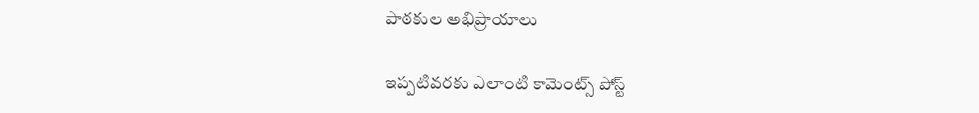పాఠకుల అభిప్రాయాలు

ఇప్పటివరకు ఎలాంటి కామెంట్స్ పోస్ట్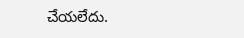చేయలేదు.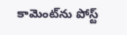కామెంట్‌ను పోస్ట్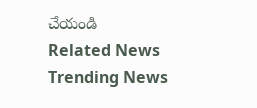చేయండి
Related News
Trending News